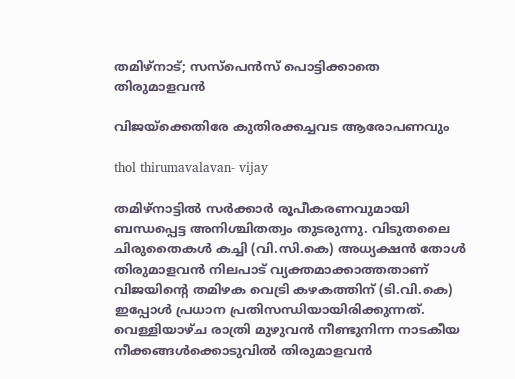തമിഴ്‌നാട്; സസ്‌പെന്‍സ് പൊട്ടിക്കാതെ തിരുമാളവന്‍

വിജയ്‌ക്കെതിരേ കുതിരക്കച്ചവട ആരോപണവും

thol thirumavalavan- vijay

തമിഴ്നാട്ടില്‍ സര്‍ക്കാര്‍ രൂപീകരണവുമായി ബന്ധപ്പെട്ട അനിശ്ചിതത്വം തുടരുന്നു. വിടുതലൈ ചിരുതൈകള്‍ കച്ചി (വി.സി.കെ) അധ്യക്ഷന്‍ തോള്‍ തിരുമാളവന്‍ നിലപാട് വ്യക്തമാക്കാത്തതാണ് വിജയിന്റെ തമിഴക വെട്രി കഴകത്തിന് (ടി.വി.കെ) ഇപ്പോള്‍ പ്രധാന പ്രതിസന്ധിയായിരിക്കുന്നത്. വെള്ളിയാഴ്ച രാത്രി മുഴുവന്‍ നീണ്ടുനിന്ന നാടകീയ നീക്കങ്ങള്‍ക്കൊടുവില്‍ തിരുമാളവന്‍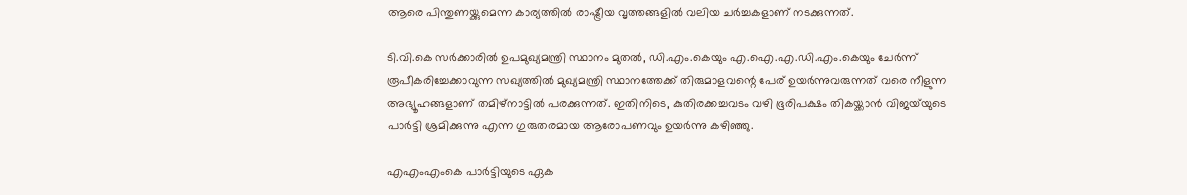ആരെ പിന്തുണയ്ക്കുമെന്ന കാര്യത്തില്‍ രാഷ്ട്രീയ വൃത്തങ്ങളില്‍ വലിയ ചര്‍ച്ചകളാണ് നടക്കുന്നത്.

ടി.വി.കെ സര്‍ക്കാരില്‍ ഉപമുഖ്യമന്ത്രി സ്ഥാനം മുതല്‍, ഡി.എം.കെയും എ.ഐ.എ.ഡി.എം.കെയും ചേര്‍ന്ന് രൂപീകരിച്ചേക്കാവുന്ന സഖ്യത്തില്‍ മുഖ്യമന്ത്രി സ്ഥാനത്തേക്ക് തിരുമാളവന്റെ പേര് ഉയര്‍ന്നുവരുന്നത് വരെ നീളുന്ന അഭ്യൂഹങ്ങളാണ് തമിഴ്നാട്ടില്‍ പരക്കുന്നത്. ഇതിനിടെ, കുതിരക്കച്ചവടം വഴി ഭൂരിപക്ഷം തികയ്ക്കാന്‍ വിജയ്‌യുടെ പാര്‍ട്ടി ശ്രമിക്കുന്നു എന്ന ഗുരുതരമായ ആരോപണവും ഉയര്‍ന്നു കഴിഞ്ഞു.

എഎംഎംകെ പാര്‍ട്ടിയുടെ ഏക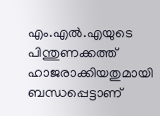എം.എല്‍.എയുടെ പിന്തുണക്കത്ത് ഹാജരാക്കിയതുമായി ബന്ധപ്പെട്ടാണ്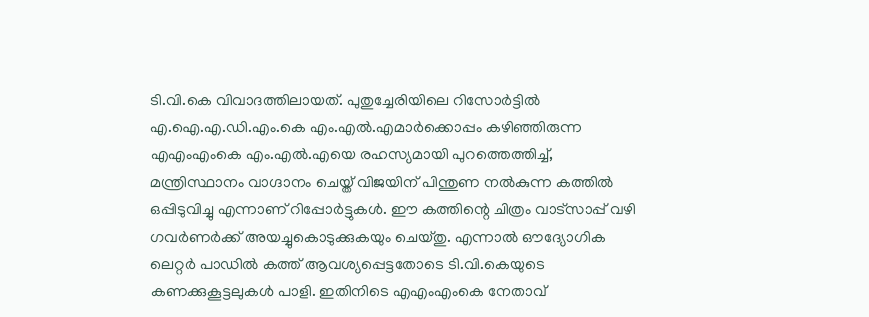ടി.വി.കെ വിവാദത്തിലായത്. പുതുച്ചേരിയിലെ റിസോര്‍ട്ടില്‍ എ.ഐ.എ.ഡി.എം.കെ എം.എല്‍.എമാര്‍ക്കൊപ്പം കഴിഞ്ഞിരുന്ന എഎംഎംകെ എം.എല്‍.എയെ രഹസ്യമായി പുറത്തെത്തിച്ച്, മന്ത്രിസ്ഥാനം വാഗ്ദാനം ചെയ്ത് വിജയിന് പിന്തുണ നല്‍കുന്ന കത്തില്‍ ഒപ്പിടുവിച്ചു എന്നാണ് റിപ്പോര്‍ട്ടുകള്‍. ഈ കത്തിന്റെ ചിത്രം വാട്‌സാപ്പ് വഴി ഗവര്‍ണര്‍ക്ക് അയച്ചുകൊടുക്കുകയും ചെയ്തു. എന്നാല്‍ ഔദ്യോഗിക ലെറ്റര്‍ പാഡില്‍ കത്ത് ആവശ്യപ്പെട്ടതോടെ ടി.വി.കെയുടെ കണക്കുകൂട്ടലുകള്‍ പാളി. ഇതിനിടെ എഎംഎംകെ നേതാവ്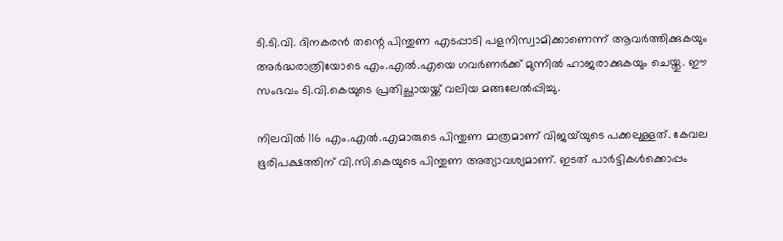ടി.ടി.വി. ദിനകരന്‍ തന്റെ പിന്തുണ എടപ്പാടി പളനിസ്വാമിക്കാണെന്ന് ആവര്‍ത്തിക്കുകയും അര്‍ദ്ധരാത്രിയോടെ എം.എല്‍.എയെ ഗവര്‍ണര്‍ക്ക് മുന്നില്‍ ഹാജരാക്കുകയും ചെയ്തു. ഈ സംഭവം ടി.വി.കെയുടെ പ്രതിച്ഛായയ്ക്ക് വലിയ മങ്ങലേല്‍പ്പിച്ചു.

നിലവില്‍ 116 എം.എല്‍.എമാരുടെ പിന്തുണ മാത്രമാണ് വിജയ്‌യുടെ പക്കലുള്ളത്. കേവല ഭൂരിപക്ഷത്തിന് വി.സി.കെയുടെ പിന്തുണ അത്യാവശ്യമാണ്. ഇടത് പാര്‍ട്ടികള്‍ക്കൊപ്പം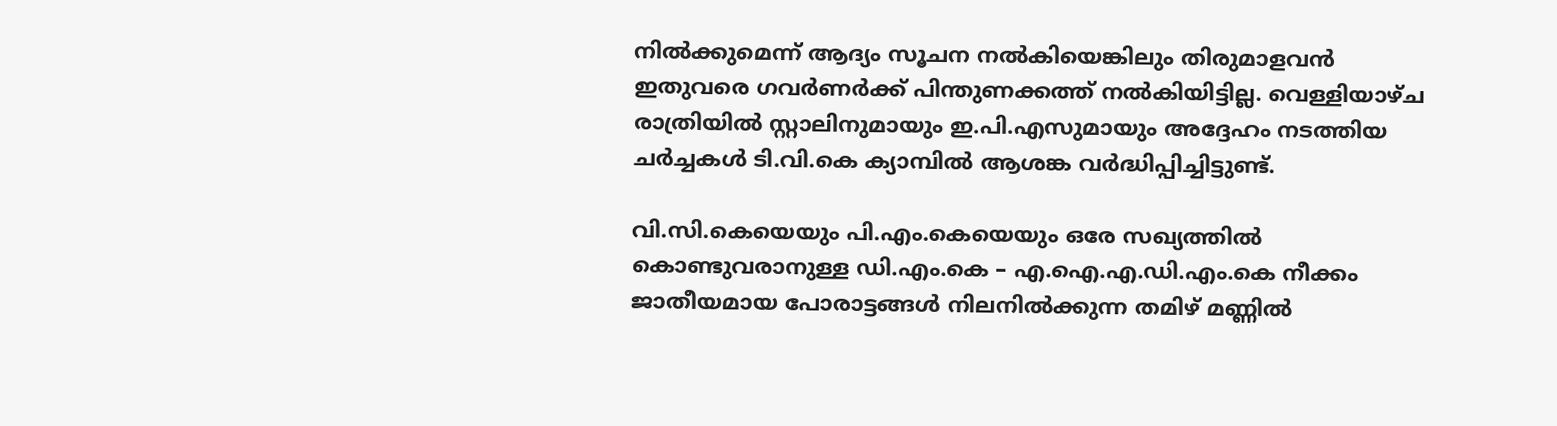നില്‍ക്കുമെന്ന് ആദ്യം സൂചന നല്‍കിയെങ്കിലും തിരുമാളവന്‍ ഇതുവരെ ഗവര്‍ണര്‍ക്ക് പിന്തുണക്കത്ത് നല്‍കിയിട്ടില്ല. വെള്ളിയാഴ്ച രാത്രിയില്‍ സ്റ്റാലിനുമായും ഇ.പി.എസുമായും അദ്ദേഹം നടത്തിയ ചര്‍ച്ചകള്‍ ടി.വി.കെ ക്യാമ്പില്‍ ആശങ്ക വര്‍ദ്ധിപ്പിച്ചിട്ടുണ്ട്.

വി.സി.കെയെയും പി.എം.കെയെയും ഒരേ സഖ്യത്തില്‍ കൊണ്ടുവരാനുള്ള ഡി.എം.കെ – എ.ഐ.എ.ഡി.എം.കെ നീക്കം ജാതീയമായ പോരാട്ടങ്ങള്‍ നിലനില്‍ക്കുന്ന തമിഴ് മണ്ണില്‍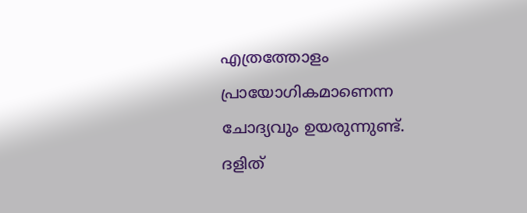എത്രത്തോളം പ്രായോഗികമാണെന്ന ചോദ്യവും ഉയരുന്നുണ്ട്. ദളിത്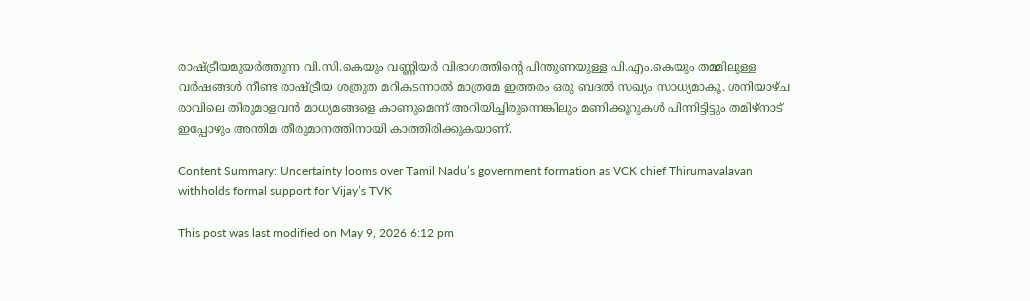രാഷ്ട്രീയമുയര്‍ത്തുന്ന വി.സി.കെയും വണ്ണിയര്‍ വിഭാഗത്തിന്റെ പിന്തുണയുള്ള പി.എം.കെയും തമ്മിലുള്ള വര്‍ഷങ്ങള്‍ നീണ്ട രാഷ്ട്രീയ ശത്രുത മറികടന്നാല്‍ മാത്രമേ ഇത്തരം ഒരു ബദല്‍ സഖ്യം സാധ്യമാകൂ. ശനിയാഴ്ച രാവിലെ തിരുമാളവന്‍ മാധ്യമങ്ങളെ കാണുമെന്ന് അറിയിച്ചിരുന്നെങ്കിലും മണിക്കൂറുകള്‍ പിന്നിട്ടിട്ടും തമിഴ്നാട് ഇപ്പോഴും അന്തിമ തീരുമാനത്തിനായി കാത്തിരിക്കുകയാണ്.

Content Summary: Uncertainty looms over Tamil Nadu’s government formation as VCK chief Thirumavalavan withholds formal support for Vijay’s TVK

This post was last modified on May 9, 2026 6:12 pm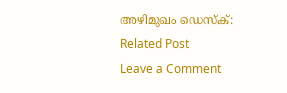അഴിമുഖം ഡെസ്‌ക്:
Related Post
Leave a Comment